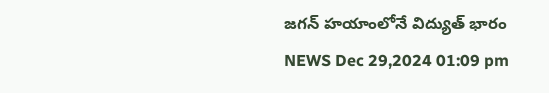జగన్ హయాంలోనే విద్యుత్ భారం
NEWS Dec 29,2024 01:09 pm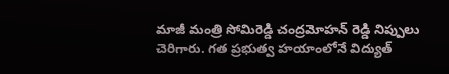మాజీ మంత్రి సోమిరెడ్డి చంద్రమోహన్ రెడ్డి నిప్పులు చెరిగారు. గత ప్రభుత్వ హయాంలోనే విద్యుత్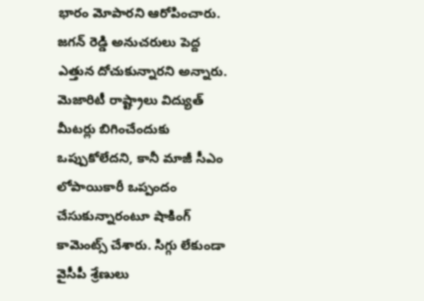భారం మోపారని ఆరోపించారు. జగన్ రెడ్డి అనుచరులు పెద్ద ఎత్తున దోచుకున్నారని అన్నారు. మెజారిటీ రాష్ట్రాలు విద్యుత్ మీటర్లు బిగించేందుకు ఒప్పుకోలేదని, కానీ మాజీ సీఎం లోపాయికారీ ఒప్పందం చేసుకున్నారంటూ షాకింగ్ కామెంట్స్ చేశారు. సిగ్గు లేకుండా వైసీపీ శ్రేణులు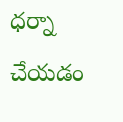ధర్నా చేయడం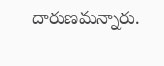దారుణమన్నారు.